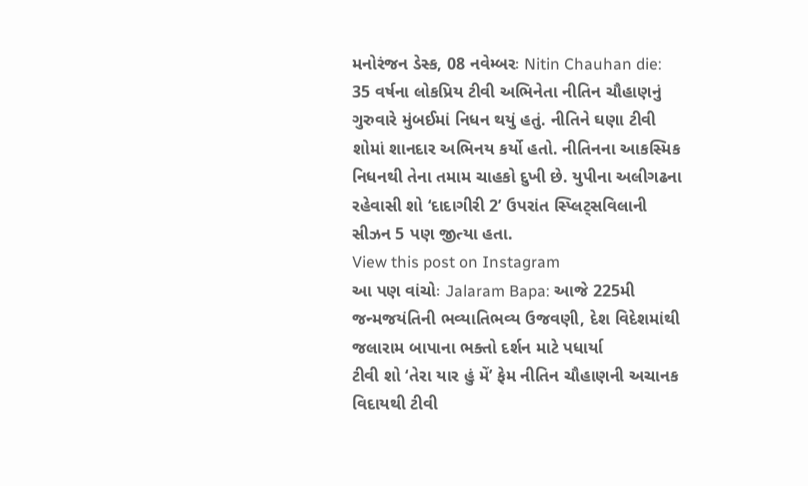મનોરંજન ડેસ્ક, 08 નવેમ્બરઃ Nitin Chauhan die: 35 વર્ષના લોકપ્રિય ટીવી અભિનેતા નીતિન ચૌહાણનું ગુરુવારે મુંબઈમાં નિધન થયું હતું. નીતિને ઘણા ટીવી શોમાં શાનદાર અભિનય કર્યો હતો. નીતિનના આકસ્મિક નિધનથી તેના તમામ ચાહકો દુખી છે. યુપીના અલીગઢના રહેવાસી શો ‘દાદાગીરી 2’ ઉપરાંત સ્પ્લિટ્સવિલાની સીઝન 5 પણ જીત્યા હતા.
View this post on Instagram
આ પણ વાંચોઃ Jalaram Bapa: આજે 225મી જન્મજયંતિની ભવ્યાતિભવ્ય ઉજવણી, દેશ વિદેશમાંથી જલારામ બાપાના ભક્તો દર્શન માટે પધાર્યા
ટીવી શો ‘તેરા યાર હું મેં’ ફેમ નીતિન ચૌહાણની અચાનક વિદાયથી ટીવી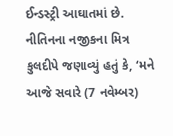ઈન્ડસ્ટ્રી આઘાતમાં છે. નીતિનના નજીકના મિત્ર કુલદીપે જણાવ્યું હતું કે, ‘મને આજે સવારે (7 નવેમ્બર)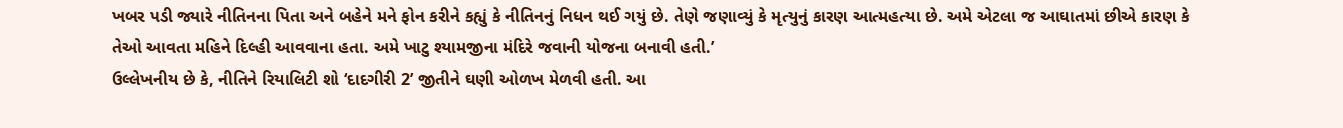ખબર પડી જ્યારે નીતિનના પિતા અને બહેને મને ફોન કરીને કહ્યું કે નીતિનનું નિધન થઈ ગયું છે. તેણે જણાવ્યું કે મૃત્યુનું કારણ આત્મહત્યા છે. અમે એટલા જ આઘાતમાં છીએ કારણ કે તેઓ આવતા મહિને દિલ્હી આવવાના હતા. અમે ખાટુ શ્યામજીના મંદિરે જવાની યોજના બનાવી હતી.’
ઉલ્લેખનીય છે કે, નીતિને રિયાલિટી શો ‘દાદગીરી 2’ જીતીને ઘણી ઓળખ મેળવી હતી. આ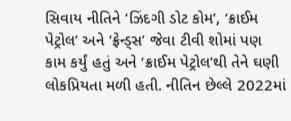સિવાય નીતિને ‘ઝિંદગી ડોટ કોમ’, ‘ક્રાઈમ પેટ્રોલ’ અને ‘ફ્રેન્ડ્સ’ જેવા ટીવી શોમાં પણ કામ કર્યું હતું અને ‘ક્રાઈમ પેટ્રોલ’થી તેને ઘણી લોકપ્રિયતા મળી હતી. નીતિન છેલ્લે 2022માં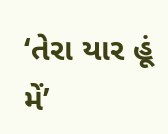‘તેરા યાર હૂં મેં’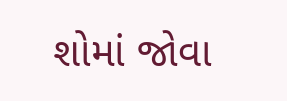શોમાં જોવા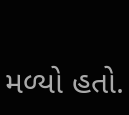મળ્યો હતો.